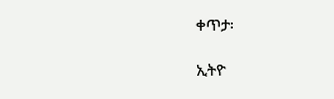ቀጥታ፡

ኢትዮ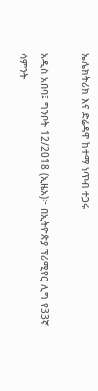ኤሌክትሪክ እና ድሬዳዋ ከተማ ነጥብ ተጋሩ

አዲስ አበባ፤ ግንቦት 12/2018 (ኢዜአ)፦ በኢትዮጵያ ፕሪሚየር ሊግ የ33ኛ ሳምንት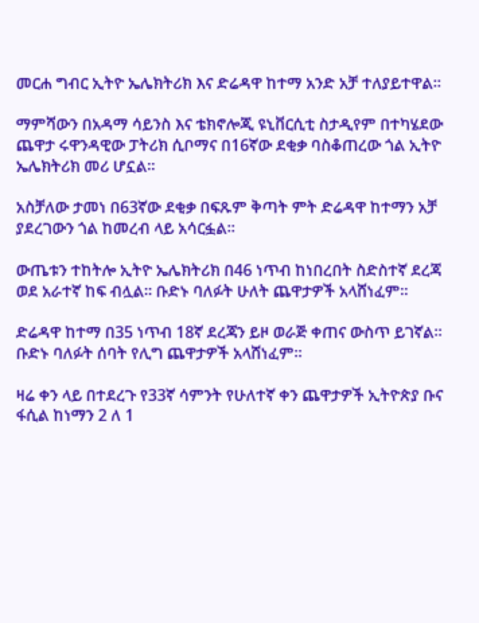መርሐ ግብር ኢትዮ ኤሌክትሪክ እና ድሬዳዋ ከተማ አንድ አቻ ተለያይተዋል።

ማምሻውን በአዳማ ሳይንስ እና ቴክኖሎጂ ዩኒቨርሲቲ ስታዲየም በተካሄደው ጨዋታ ሩዋንዳዊው ፓትሪክ ሲቦማና በ16ኛው ደቂቃ ባስቆጠረው ጎል ኢትዮ ኤሌክትሪክ መሪ ሆኗል።

አስቻለው ታመነ በ63ኛው ደቂቃ በፍጹም ቅጣት ምት ድሬዳዋ ከተማን አቻ ያደረገውን ጎል ከመረብ ላይ አሳርፏል።

ውጤቱን ተከትሎ ኢትዮ ኤሌክትሪክ በ46 ነጥብ ከነበረበት ስድስተኛ ደረጃ ወደ አራተኛ ከፍ ብሏል። ቡድኑ ባለፉት ሁለት ጨዋታዎች አላሸነፈም።

ድሬዳዋ ከተማ በ35 ነጥብ 18ኛ ደረጃን ይዞ ወራጅ ቀጠና ውስጥ ይገኛል። ቡድኑ ባለፉት ሰባት የሊግ ጨዋታዎች አላሸነፈም።

ዛሬ ቀን ላይ በተደረጉ የ33ኛ ሳምንት የሁለተኛ ቀን ጨዋታዎች ኢትዮጵያ ቡና ፋሲል ከነማን 2 ለ 1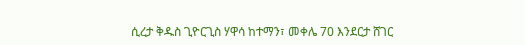ሲረታ ቅዱስ ጊዮርጊስ ሃዋሳ ከተማን፣ መቀሌ 70 እንደርታ ሸገር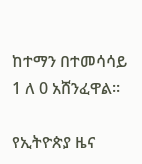ከተማን በተመሳሳይ 1 ለ 0 አሸንፈዋል።

የኢትዮጵያ ዜና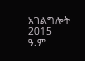አገልግሎት
2015
ዓ.ም